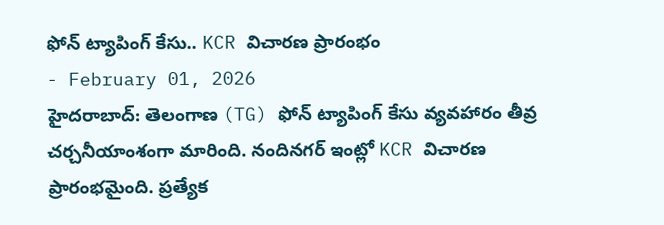ఫోన్ ట్యాపింగ్ కేసు.. KCR విచారణ ప్రారంభం
- February 01, 2026
హైదరాబాద్: తెలంగాణ (TG) ఫోన్ ట్యాపింగ్ కేసు వ్యవహారం తీవ్ర చర్చనీయాంశంగా మారింది. నందినగర్ ఇంట్లో KCR విచారణ ప్రారంభమైంది. ప్రత్యేక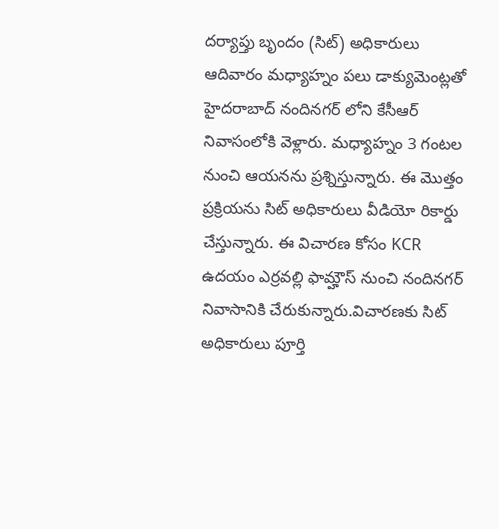దర్యాప్తు బృందం (సిట్) అధికారులు ఆదివారం మధ్యాహ్నం పలు డాక్యుమెంట్లతో హైదరాబాద్ నందినగర్ లోని కేసీఆర్ నివాసంలోకి వెళ్లారు. మధ్యాహ్నం 3 గంటల నుంచి ఆయనను ప్రశ్నిస్తున్నారు. ఈ మొత్తం ప్రక్రియను సిట్ అధికారులు వీడియో రికార్డు చేస్తున్నారు. ఈ విచారణ కోసం KCR ఉదయం ఎర్రవల్లి ఫామ్హౌస్ నుంచి నందినగర్ నివాసానికి చేరుకున్నారు.విచారణకు సిట్ అధికారులు పూర్తి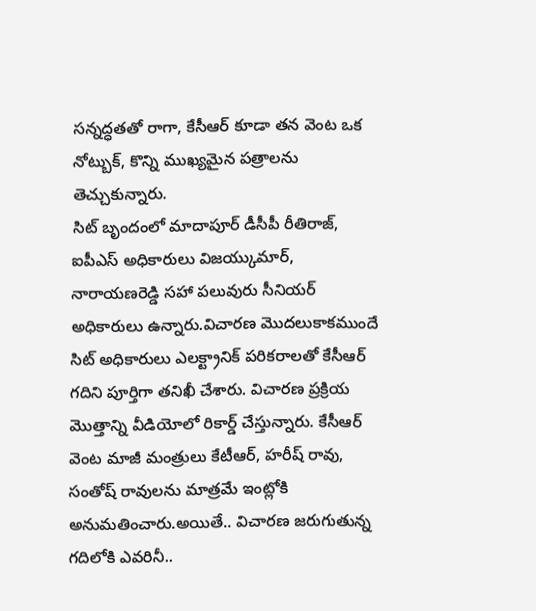సన్నద్ధతతో రాగా, కేసీఆర్ కూడా తన వెంట ఒక నోట్బుక్, కొన్ని ముఖ్యమైన పత్రాలను తెచ్చుకున్నారు.
సిట్ బృందంలో మాదాపూర్ డీసీపీ రీతిరాజ్, ఐపీఎస్ అధికారులు విజయ్కుమార్, నారాయణరెడ్డి సహా పలువురు సీనియర్ అధికారులు ఉన్నారు.విచారణ మొదలుకాకముందే సిట్ అధికారులు ఎలక్ట్రానిక్ పరికరాలతో కేసీఆర్ గదిని పూర్తిగా తనిఖీ చేశారు. విచారణ ప్రక్రియ మొత్తాన్ని వీడియోలో రికార్డ్ చేస్తున్నారు. కేసీఆర్ వెంట మాజీ మంత్రులు కేటీఆర్, హరీష్ రావు, సంతోష్ రావులను మాత్రమే ఇంట్లోకి అనుమతించారు.అయితే.. విచారణ జరుగుతున్న గదిలోకి ఎవరినీ..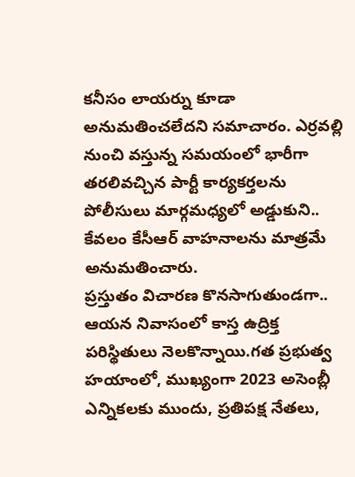కనీసం లాయర్ను కూడా అనుమతించలేదని సమాచారం. ఎర్రవల్లి నుంచి వస్తున్న సమయంలో భారీగా తరలివచ్చిన పార్టీ కార్యకర్తలను పోలీసులు మార్గమధ్యలో అడ్డుకుని.. కేవలం కేసీఆర్ వాహనాలను మాత్రమే అనుమతించారు.
ప్రస్తుతం విచారణ కొనసాగుతుండగా.. ఆయన నివాసంలో కాస్త ఉద్రిక్త పరిస్థితులు నెలకొన్నాయి.గత ప్రభుత్వ హయాంలో, ముఖ్యంగా 2023 అసెంబ్లీ ఎన్నికలకు ముందు, ప్రతిపక్ష నేతలు,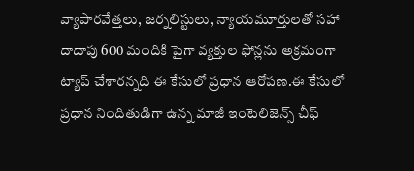వ్యాపారవేత్తలు, జర్నలిస్టులు, న్యాయమూర్తులతో సహా దాదాపు 600 మందికి పైగా వ్యక్తుల ఫోన్లను అక్రమంగా ట్యాప్ చేశారన్నది ఈ కేసులో ప్రధాన ఆరోపణ.ఈ కేసులో ప్రధాన నిందితుడిగా ఉన్న మాజీ ఇంటెలిజెన్స్ చీఫ్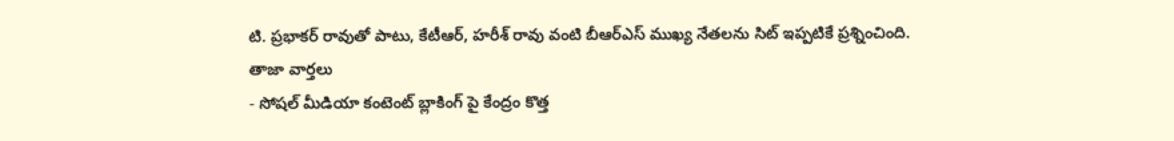టి. ప్రభాకర్ రావుతో పాటు, కేటీఆర్, హరీశ్ రావు వంటి బీఆర్ఎస్ ముఖ్య నేతలను సిట్ ఇప్పటికే ప్రశ్నించింది.
తాజా వార్తలు
- సోషల్ మీడియా కంటెంట్ బ్లాకింగ్ పై కేంద్రం కొత్త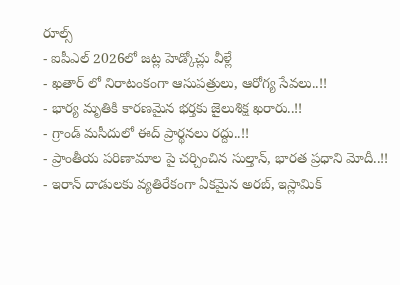రూల్స్
- ఐపీఎల్ 2026లో జట్ల హెడ్కోచ్లు వీళ్లే
- ఖతార్ లో నిరాటంకంగా ఆసుపత్రులు, ఆరోగ్య సేవలు..!!
- భార్య మృతికి కారణమైన భర్తకు జైలుశిక్ష ఖరారు..!!
- గ్రాండ్ మసీదులో ఈద్ ప్రార్థనలు రద్దు..!!
- ప్రాంతీయ పరిణామాల పై చర్చించిన సుల్తాన్, భారత ప్రధాని మోదీ..!!
- ఇరాన్ దాడులకు వ్యతిరేకంగా ఏకమైన అరబ్, ఇస్లామిక్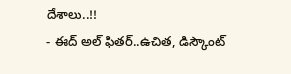దేశాలు..!!
- ఈద్ అల్ ఫితర్..ఉచిత, డిస్కౌంట్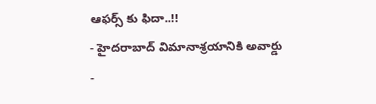ఆఫర్స్ కు ఫిదా..!!
- హైదరాబాద్ విమానాశ్రయానికి అవార్డు
-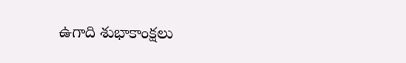ఉగాది శుభాకాంక్షలు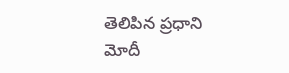తెలిపిన ప్రధాని మోదీ